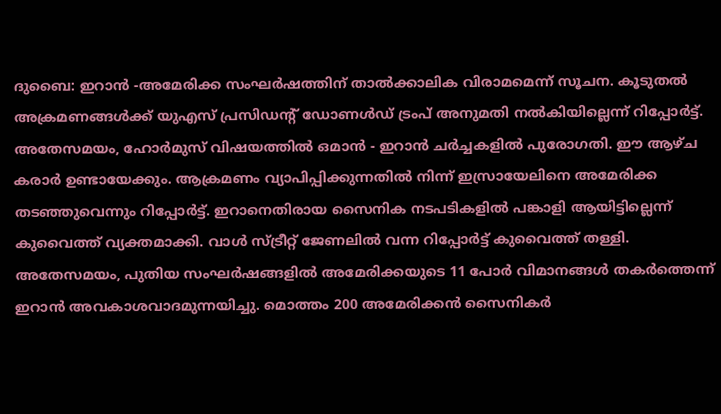ദുബൈ: ഇറാൻ -അമേരിക്ക സംഘർഷത്തിന് താൽക്കാലിക വിരാമമെന്ന് സൂചന. കൂടുതൽ അക്രമണങ്ങൾക്ക് യുഎസ് പ്രസിഡന്റ് ഡോണൾഡ് ട്രംപ് അനുമതി നൽകിയില്ലെന്ന് റിപ്പോർട്ട്. അതേസമയം, ഹോർമുസ് വിഷയത്തിൽ ഒമാൻ - ഇറാൻ ചർച്ചകളിൽ പുരോഗതി. ഈ ആഴ്ച കരാർ ഉണ്ടായേക്കും. ആക്രമണം വ്യാപിപ്പിക്കുന്നതിൽ നിന്ന് ഇസ്രായേലിനെ അമേരിക്ക തടഞ്ഞുവെന്നും റിപ്പോർട്ട്. ഇറാനെതിരായ സൈനിക നടപടികളിൽ പങ്കാളി ആയിട്ടില്ലെന്ന് കുവൈത്ത് വ്യക്തമാക്കി. വാൾ സ്ട്രീറ്റ് ജേണലിൽ വന്ന റിപ്പോർട്ട് കുവൈത്ത് തള്ളി. അതേസമയം, പുതിയ സംഘർഷങ്ങളിൽ അമേരിക്കയുടെ 11 പോർ വിമാനങ്ങൾ തകർത്തെന്ന് ഇറാൻ അവകാശവാദമുന്നയിച്ചു. മൊത്തം 200 അമേരിക്കൻ സൈനികർ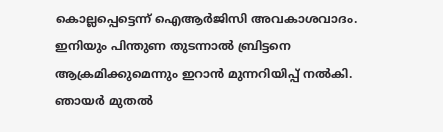കൊല്ലപ്പെട്ടെന്ന് ഐആർജിസി അവകാശവാദം. ഇനിയും പിന്തുണ തുടന്നാൽ ബ്രിട്ടനെ ആക്രമിക്കുമെന്നും ഇറാൻ മുന്നറിയിപ്പ് നൽകി. ഞായർ മുതൽ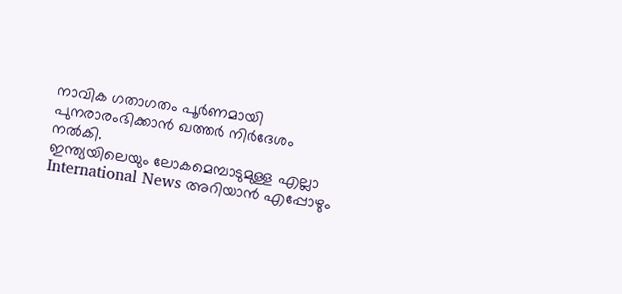നാവിക ഗതാഗതം പൂർണമായി പുനരാരംഭിക്കാൻ ഖത്തർ നിർദേശം നൽകി.
ഇന്ത്യയിലെയും ലോകമെമ്പാടുമുള്ള എല്ലാ International News അറിയാൻ എപ്പോഴും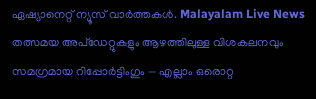ഏഷ്യാനെറ്റ് ന്യൂസ് വാർത്തകൾ. Malayalam Live News തത്സമയ അപ്ഡേറ്റുകളും ആഴത്തിലുള്ള വിശകലനവും സമഗ്രമായ റിപ്പോർട്ടിംഗും — എല്ലാം ഒരൊറ്റ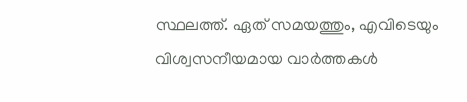സ്ഥലത്ത്. ഏത് സമയത്തും, എവിടെയും വിശ്വസനീയമായ വാർത്തകൾ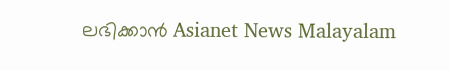ലഭിക്കാൻ Asianet News Malayalam